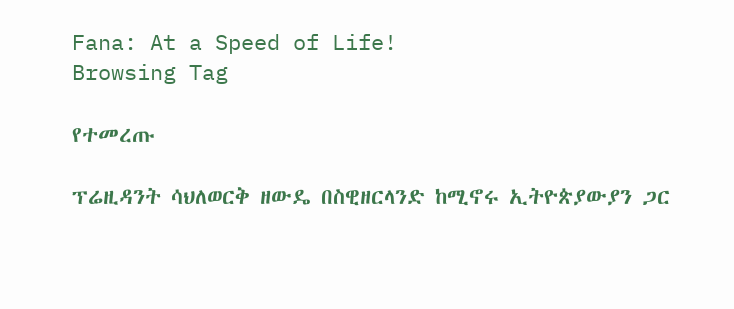Fana: At a Speed of Life!
Browsing Tag

የተመረጡ

ፕሬዚዳንት ሳህለወርቅ ዘውዴ በስዊዘርላንድ ከሚኖሩ ኢትዮጵያውያን ጋር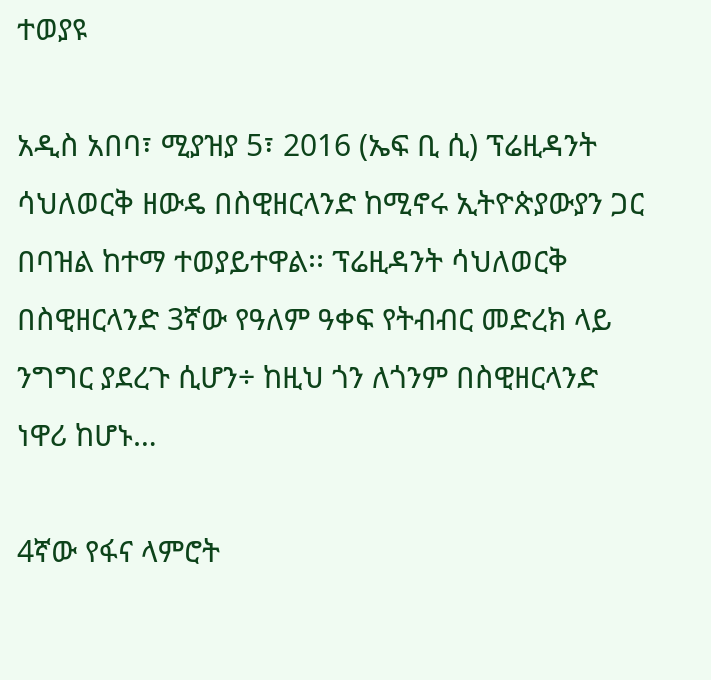ተወያዩ

አዲስ አበባ፣ ሚያዝያ 5፣ 2016 (ኤፍ ቢ ሲ) ፕሬዚዳንት ሳህለወርቅ ዘውዴ በስዊዘርላንድ ከሚኖሩ ኢትዮጵያውያን ጋር በባዝል ከተማ ተወያይተዋል፡፡ ፕሬዚዳንት ሳህለወርቅ በስዊዘርላንድ 3ኛው የዓለም ዓቀፍ የትብብር መድረክ ላይ ንግግር ያደረጉ ሲሆን÷ ከዚህ ጎን ለጎንም በስዊዘርላንድ ነዋሪ ከሆኑ…

4ኛው የፋና ላምሮት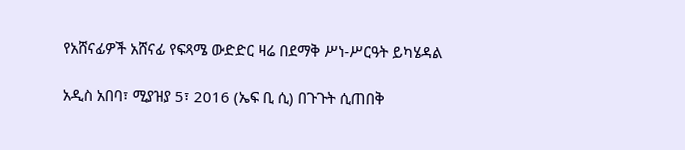የአሸናፊዎች አሸናፊ የፍጻሜ ውድድር ዛሬ በደማቅ ሥነ-ሥርዓት ይካሄዳል

አዲስ አበባ፣ ሚያዝያ 5፣ 2016 (ኤፍ ቢ ሲ) በጉጉት ሲጠበቅ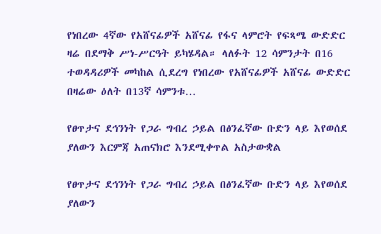የነበረው 4ኛው የአሸናፊዎች አሸናፊ የፋና ላምሮት የፍጻሜ ውድድር ዛሬ በደማቅ ሥነ-ሥርዓት ይካሄዳል። ላለፉት 12 ሳምንታት በ16 ተወዳዳሪዎች መካከል ሲደረግ የነበረው የአሸናፊዎች አሸናፊ ውድድር በዛሬው ዕለት በ13ኛ ሳምንቱ…

የፀጥታና ደኅንነት የጋራ ግብረ ኃይል በፅንፈኛው ቡድን ላይ እየወሰደ ያለውን እርምጃ አጠናክሮ እንደሚቀጥል አስታውቋል

የፀጥታና ደኅንነት የጋራ ግብረ ኃይል በፅንፈኛው ቡድን ላይ እየወሰደ ያለውን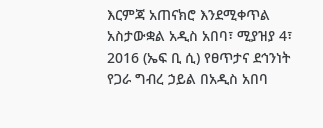እርምጃ አጠናክሮ እንደሚቀጥል አስታውቋል አዲስ አበባ፣ ሚያዝያ 4፣ 2016 (ኤፍ ቢ ሲ) የፀጥታና ደኅንነት የጋራ ግብረ ኃይል በአዲስ አበባ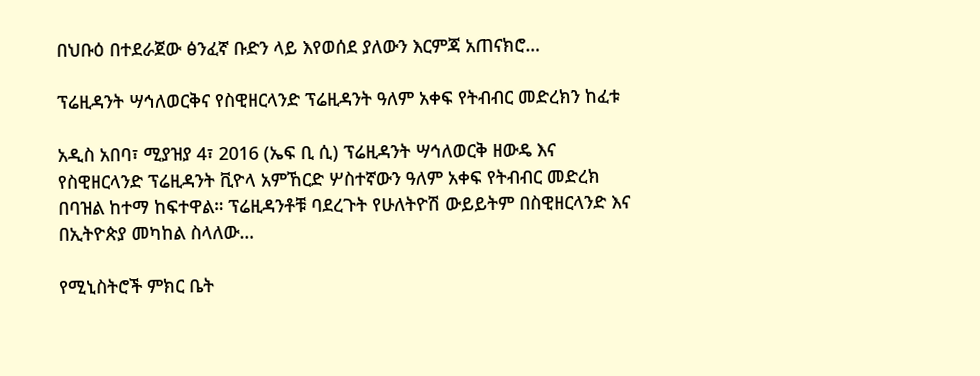በህቡዕ በተደራጀው ፅንፈኛ ቡድን ላይ እየወሰደ ያለውን እርምጃ አጠናክሮ…

ፕሬዚዳንት ሣኅለወርቅና የስዊዘርላንድ ፕሬዚዳንት ዓለም አቀፍ የትብብር መድረክን ከፈቱ

አዲስ አበባ፣ ሚያዝያ 4፣ 2016 (ኤፍ ቢ ሲ) ፕሬዚዳንት ሣኅለወርቅ ዘውዴ እና የስዊዘርላንድ ፕሬዚዳንት ቪዮላ አምኸርድ ሦስተኛውን ዓለም አቀፍ የትብብር መድረክ በባዝል ከተማ ከፍተዋል። ፕሬዚዳንቶቹ ባደረጉት የሁለትዮሽ ውይይትም በስዊዘርላንድ እና በኢትዮጵያ መካከል ስላለው…

የሚኒስትሮች ምክር ቤት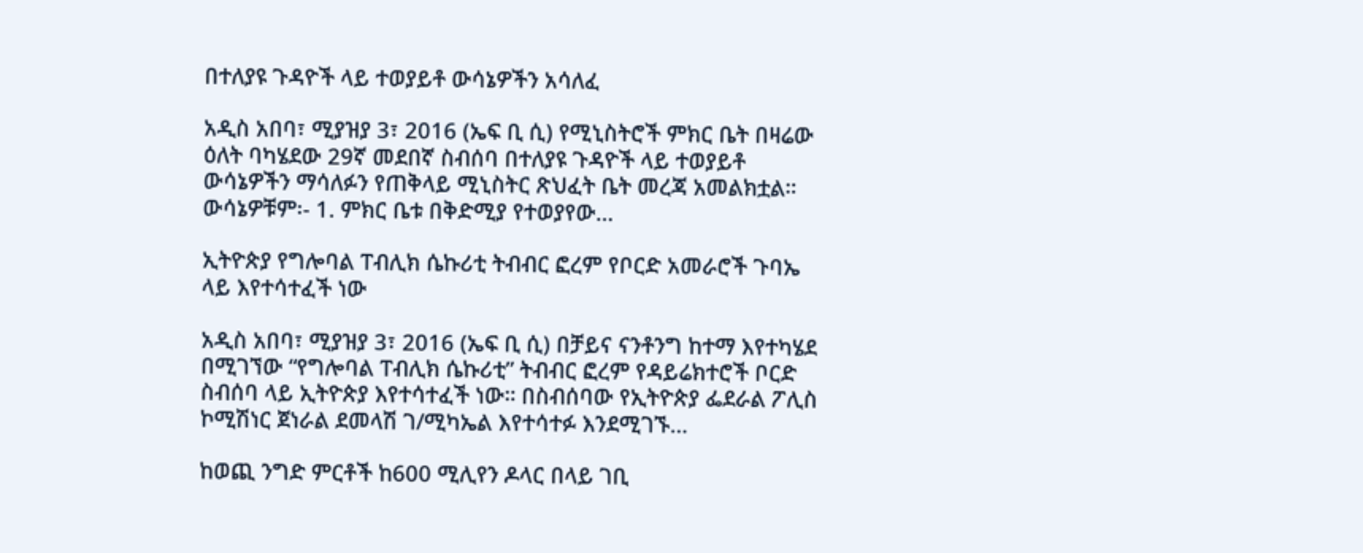በተለያዩ ጉዳዮች ላይ ተወያይቶ ውሳኔዎችን አሳለፈ

አዲስ አበባ፣ ሚያዝያ 3፣ 2016 (ኤፍ ቢ ሲ) የሚኒስትሮች ምክር ቤት በዛሬው ዕለት ባካሄደው 29ኛ መደበኛ ስብሰባ በተለያዩ ጉዳዮች ላይ ተወያይቶ ውሳኔዎችን ማሳለፉን የጠቅላይ ሚኒስትር ጽህፈት ቤት መረጃ አመልክቷል። ውሳኔዎቹም፡- 1. ምክር ቤቱ በቅድሚያ የተወያየው…

ኢትዮጵያ የግሎባል ፐብሊክ ሴኩሪቲ ትብብር ፎረም የቦርድ አመራሮች ጉባኤ ላይ እየተሳተፈች ነው

አዲስ አበባ፣ ሚያዝያ 3፣ 2016 (ኤፍ ቢ ሲ) በቻይና ናንቶንግ ከተማ እየተካሄደ በሚገኘው “የግሎባል ፐብሊክ ሴኩሪቲ” ትብብር ፎረም የዳይሬክተሮች ቦርድ ስብሰባ ላይ ኢትዮጵያ እየተሳተፈች ነው። በስብሰባው የኢትዮጵያ ፌደራል ፖሊስ ኮሚሽነር ጀነራል ደመላሽ ገ/ሚካኤል እየተሳተፉ እንደሚገኙ…

ከወጪ ንግድ ምርቶች ከ600 ሚሊየን ዶላር በላይ ገቢ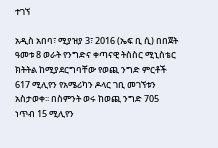ተገኘ

አዲስ አበባ፣ ሚያዝያ 3፣ 2016 (ኤፍ ቢ ሲ) በበጀት ዓመቱ 8 ወራት የንግድና ቀጣናዊ ትስስር ሚኒስቴር ክትትል ከሚያደርግባቸው የወጪ ንግድ ምርቶች 617 ሚሊየን የአሜሪካን ዶላር ገቢ መገኘቱን አስታወቀ፡፡ በስምንት ወሩ ከወጪ ንግድ 705 ነጥብ 15 ሚሊየን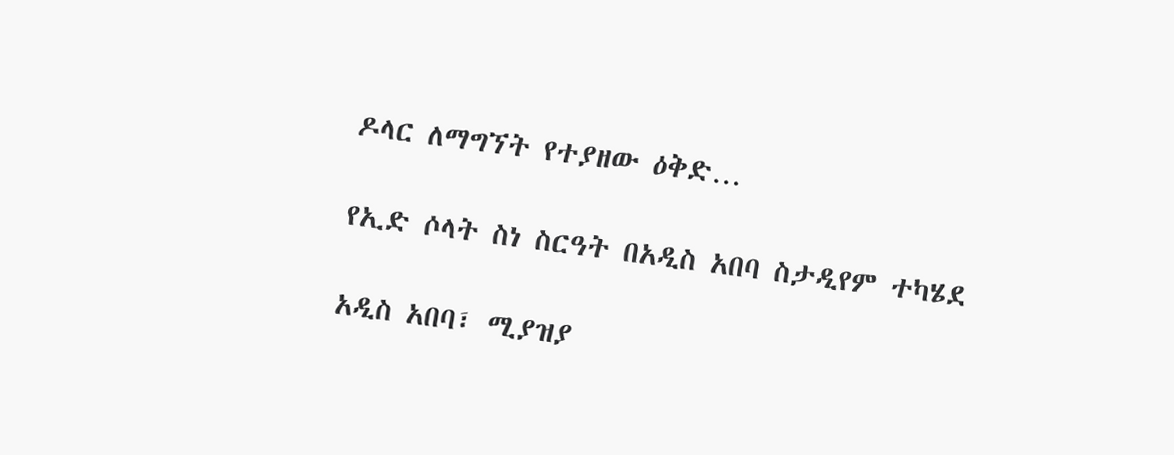ዶላር ለማግኘት የተያዘው ዕቅድ…

የኢድ ሶላት ስነ ስርዓት በአዲስ አበባ ስታዲየም ተካሄደ

አዲስ አበባ፣ ሚያዝያ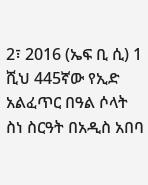2፣ 2016 (ኤፍ ቢ ሲ) 1 ሺህ 445ኛው የኢድ አልፈጥር በዓል ሶላት ስነ ስርዓት በአዲስ አበባ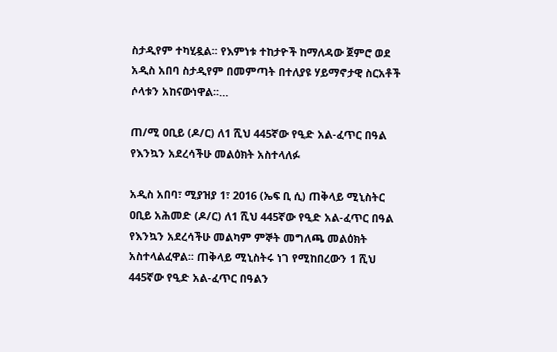ስታዲየም ተካሂዷል፡፡ የእምነቱ ተከታዮች ከማለዳው ጀምሮ ወደ አዲስ አበባ ስታዲየም በመምጣት በተለያዩ ሃይማኖታዊ ስርአቶች ሶላቱን አከናውነዋል፡፡…

ጠ/ሚ ዐቢይ (ዶ/ር) ለ1 ሺህ 445ኛው የዒድ አል-ፈጥር በዓል የእንኳን አደረሳችሁ መልዕክት አስተላለፉ

አዲስ አበባ፣ ሚያዝያ 1፣ 2016 (ኤፍ ቢ ሲ) ጠቅላይ ሚኒስትር ዐቢይ አሕመድ (ዶ/ር) ለ1 ሺህ 445ኛው የዒድ አል-ፈጥር በዓል የእንኳን አደረሳችሁ መልካም ምኞት መግለጫ መልዕክት አስተላልፈዋል፡፡ ጠቅላይ ሚኒስትሩ ነገ የሚከበረውን 1 ሺህ 445ኛው የዒድ አል-ፈጥር በዓልን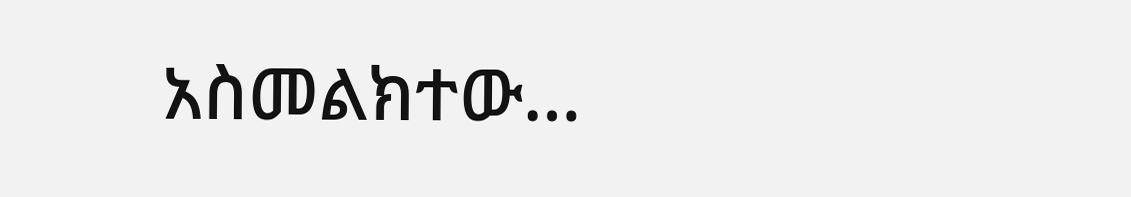አስመልክተው…